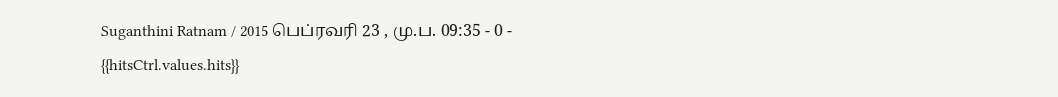Suganthini Ratnam / 2015 பெப்ரவரி 23 , மு.ப. 09:35 - 0 - {{hitsCtrl.values.hits}}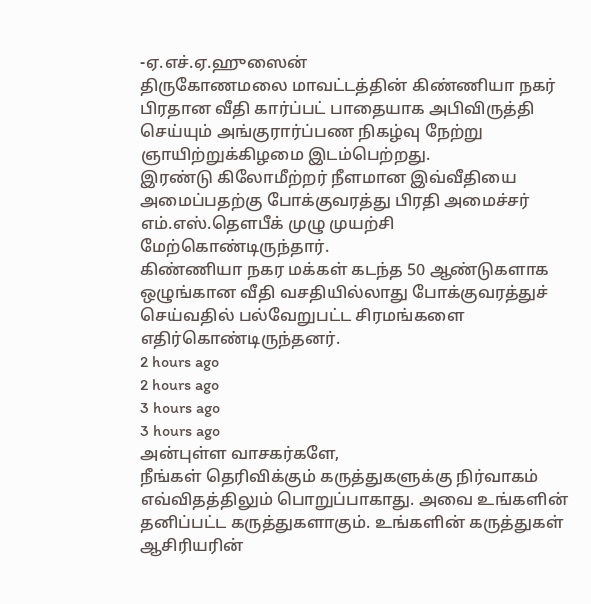-ஏ.எச்.ஏ.ஹுஸைன்
திருகோணமலை மாவட்டத்தின் கிண்ணியா நகர் பிரதான வீதி கார்ப்பட் பாதையாக அபிவிருத்தி செய்யும் அங்குரார்ப்பண நிகழ்வு நேற்று ஞாயிற்றுக்கிழமை இடம்பெற்றது.
இரண்டு கிலோமீற்றர் நீளமான இவ்வீதியை அமைப்பதற்கு போக்குவரத்து பிரதி அமைச்சர் எம்.எஸ்.தௌபீக் முழு முயற்சி மேற்கொண்டிருந்தார்.
கிண்ணியா நகர மக்கள் கடந்த 50 ஆண்டுகளாக ஒழுங்கான வீதி வசதியில்லாது போக்குவரத்துச் செய்வதில் பல்வேறுபட்ட சிரமங்களை எதிர்கொண்டிருந்தனர்.
2 hours ago
2 hours ago
3 hours ago
3 hours ago
அன்புள்ள வாசகர்களே,
நீங்கள் தெரிவிக்கும் கருத்துகளுக்கு நிர்வாகம் எவ்விதத்திலும் பொறுப்பாகாது. அவை உங்களின் தனிப்பட்ட கருத்துகளாகும். உங்களின் கருத்துகள் ஆசிரியரின்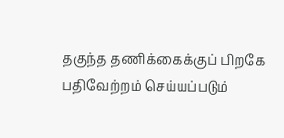தகுந்த தணிக்கைக்குப் பிறகே பதிவேற்றம் செய்யப்படும்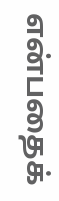என்பதைக்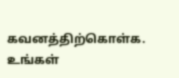கவனத்திற்கொள்க. உங்கள்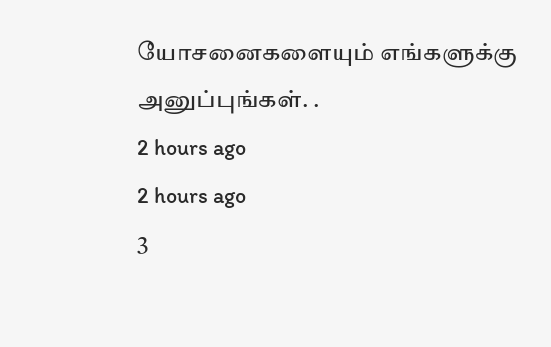யோசனைகளையும் எங்களுக்கு அனுப்புங்கள். .
2 hours ago
2 hours ago
3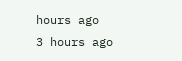hours ago
3 hours ago